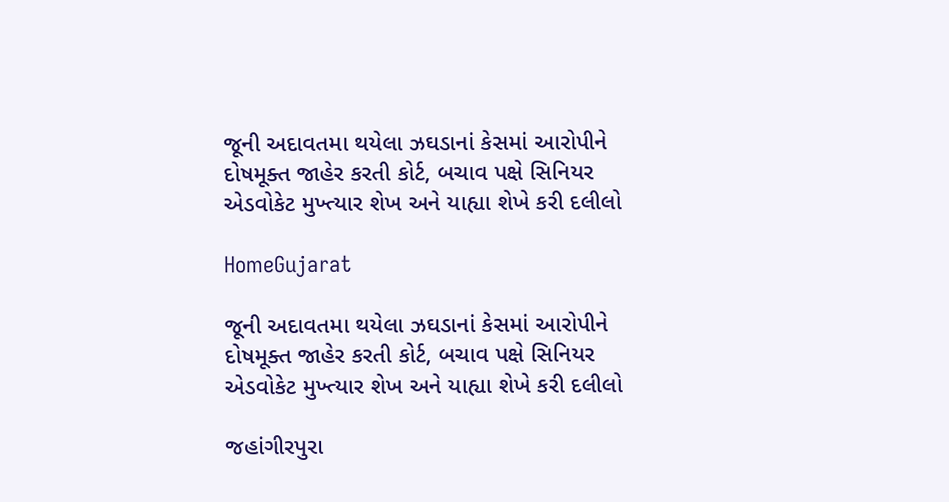જૂની અદાવતમા થયેલા ઝઘડાનાં કેસમાં આરોપીને દોષમૂક્ત જાહેર કરતી કોર્ટ, બચાવ પક્ષે સિનિયર એડવોકેટ મુખ્ત્યાર શેખ અને યાહ્યા શેખે કરી દલીલો

HomeGujarat

જૂની અદાવતમા થયેલા ઝઘડાનાં કેસમાં આરોપીને દોષમૂક્ત જાહેર કરતી કોર્ટ, બચાવ પક્ષે સિનિયર એડવોકેટ મુખ્ત્યાર શેખ અને યાહ્યા શેખે કરી દલીલો

જહાંગીરપુરા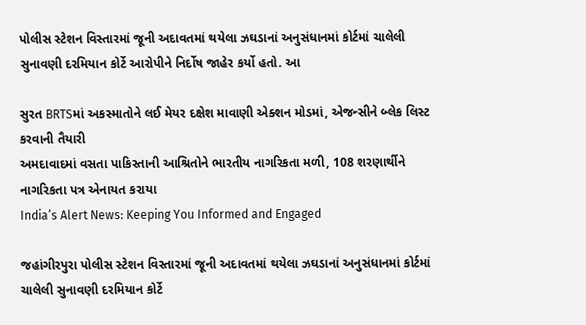પોલીસ સ્ટેશન વિસ્તારમાં જૂની અદાવતમાં થયેલા ઝઘડાનાં અનુસંધાનમાં કોર્ટમાં ચાલેલી સુનાવણી દરમિયાન કોર્ટે આરોપીને નિર્દોષ જાહેર કર્યો હતો. આ

સુરત BRTSમાં અકસ્માતોને લઈ મેયર દક્ષેશ માવાણી એક્શન મોડમાં, એજન્સીને બ્લેક લિસ્ટ કરવાની તૈયારી
અમદાવાદમાં વસતા પાકિસ્તાની આશ્રિતોને ભારતીય નાગરિકતા મળી, 108 શરણાર્થીને નાગરિકતા પત્ર એનાયત કરાયા
India’s Alert News: Keeping You Informed and Engaged

જહાંગીરપુરા પોલીસ સ્ટેશન વિસ્તારમાં જૂની અદાવતમાં થયેલા ઝઘડાનાં અનુસંધાનમાં કોર્ટમાં ચાલેલી સુનાવણી દરમિયાન કોર્ટે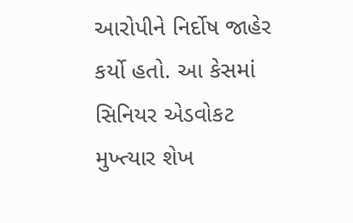આરોપીને નિર્દોષ જાહેર કર્યો હતો. આ કેસમાં સિનિયર એડવોકટ મુખ્ત્યાર શેખ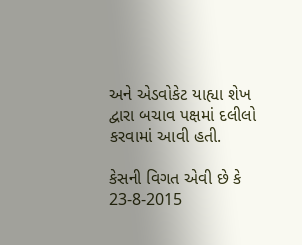અને એડવોકેટ યાહ્યા શેખ દ્વારા બચાવ પક્ષમાં દલીલો કરવામાં આવી હતી.

કેસની વિગત એવી છે કે 23-8-2015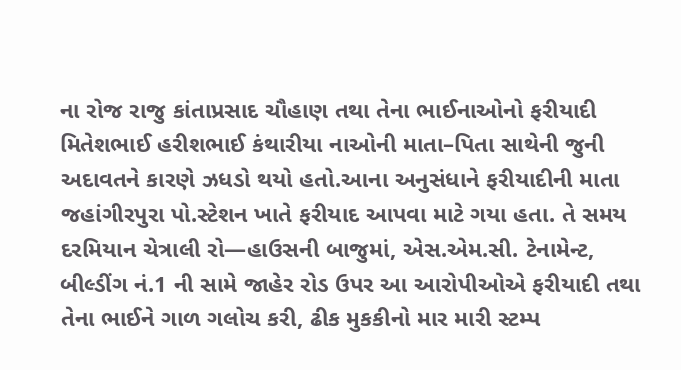ના રોજ રાજુ કાંતાપ્રસાદ ચૌહાણ તથા તેના ભાઈનાઓનો ફરીયાદી મિતેશભાઈ હરીશભાઈ કંથારીયા નાઓની માતા–પિતા સાથેની જુની અદાવતને કારણે ઝધડો થયો હતો.આના અનુસંધાને ફરીયાદીની માતા જહાંગીરપુરા પો.સ્ટેશન ખાતે ફરીયાદ આપવા માટે ગયા હતા. તે સમય દરમિયાન ચેત્રાલી રો—હાઉસની બાજુમાં, એસ.એમ.સી. ટેનામેન્ટ, બીલ્ડીંગ નં.1 ની સામે જાહેર રોડ ઉપર આ આરોપીઓએ ફરીયાદી તથા તેના ભાઈને ગાળ ગલોચ કરી, ઢીક મુકકીનો માર મારી સ્ટમ્પ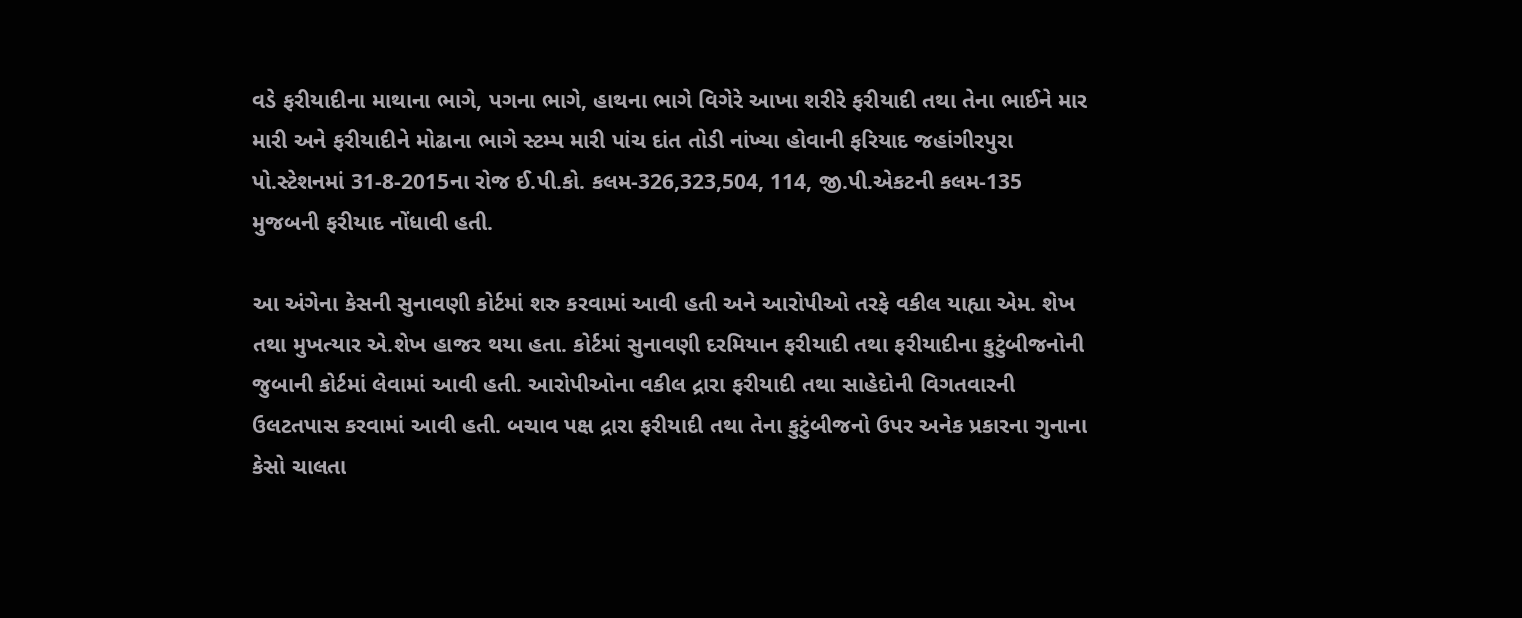વડે ફરીયાદીના માથાના ભાગે, પગના ભાગે, હાથના ભાગે વિગેરે આખા શરીરે ફરીયાદી તથા તેના ભાઈને માર મારી અને ફરીયાદીને મોઢાના ભાગે સ્ટમ્પ મારી પાંચ દાંત તોડી નાંખ્યા હોવાની ફરિયાદ જહાંગીરપુરા પો.સ્ટેશનમાં 31-8-2015ના રોજ ઈ.પી.કો. કલમ-326,323,504, 114, જી.પી.એકટની કલમ-135 મુજબની ફરીયાદ નોંધાવી હતી.

આ અંગેના કેસની સુનાવણી કોર્ટમાં શરુ કરવામાં આવી હતી અને આરોપીઓ તરફે વકીલ યાહ્યા એમ. શેખ તથા મુખત્યાર એ.શેખ હાજર થયા હતા. કોર્ટમાં સુનાવણી દરમિયાન ફરીયાદી તથા ફરીયાદીના કુટુંબીજનોની જુબાની કોર્ટમાં લેવામાં આવી હતી. આરોપીઓના વકીલ દ્રારા ફરીયાદી તથા સાહેદોની વિગતવારની ઉલટતપાસ કરવામાં આવી હતી. બચાવ પક્ષ દ્રારા ફરીયાદી તથા તેના કુટુંબીજનો ઉપર અનેક પ્રકારના ગુનાના કેસો ચાલતા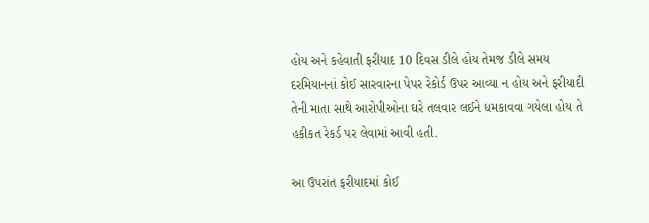હોય અને કહેવાતી ફરીયાદ 10 દિવસ ડીલે હોય તેમજ ડીલે સમય દરમિયાનનાં કોઈ સારવારના પેપર રેકોર્ડ ઉપર આવ્યા ન હોય અને ફરીયાદી તેની માતા સાથે આરોપીઓના ઘરે તલવાર લઈને ધમકાવવા ગયેલા હોય તે હકીકત રેકર્ડ પર લેવામાં આવી હતી.

આ ઉપરાંત ફરીયાદમાં કોઈ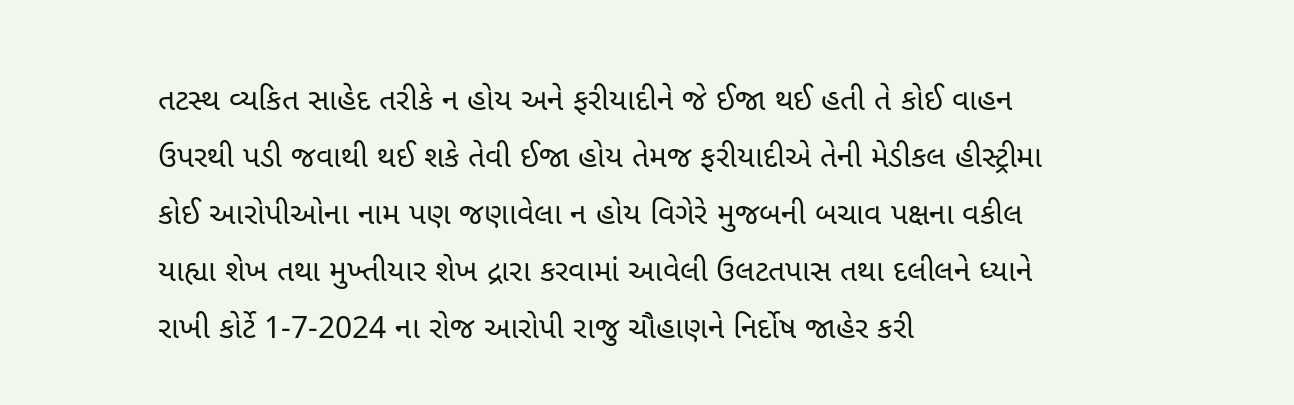તટસ્થ વ્યકિત સાહેદ તરીકે ન હોય અને ફરીયાદીને જે ઈજા થઈ હતી તે કોઈ વાહન ઉપરથી પડી જવાથી થઈ શકે તેવી ઈજા હોય તેમજ ફરીયાદીએ તેની મેડીકલ હીસ્ટ્રીમા કોઈ આરોપીઓના નામ પણ જણાવેલા ન હોય વિગેરે મુજબની બચાવ પક્ષના વકીલ યાહ્યા શેખ તથા મુખ્તીયાર શેખ દ્રારા કરવામાં આવેલી ઉલટતપાસ તથા દલીલને ધ્યાને રાખી કોર્ટે 1-7-2024 ના રોજ આરોપી રાજુ ચૌહાણને નિર્દોષ જાહેર કરી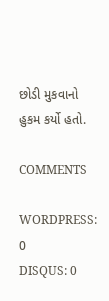છોડી મુકવાનો હુકમ કર્યો હતો.

COMMENTS

WORDPRESS: 0
DISQUS: 0